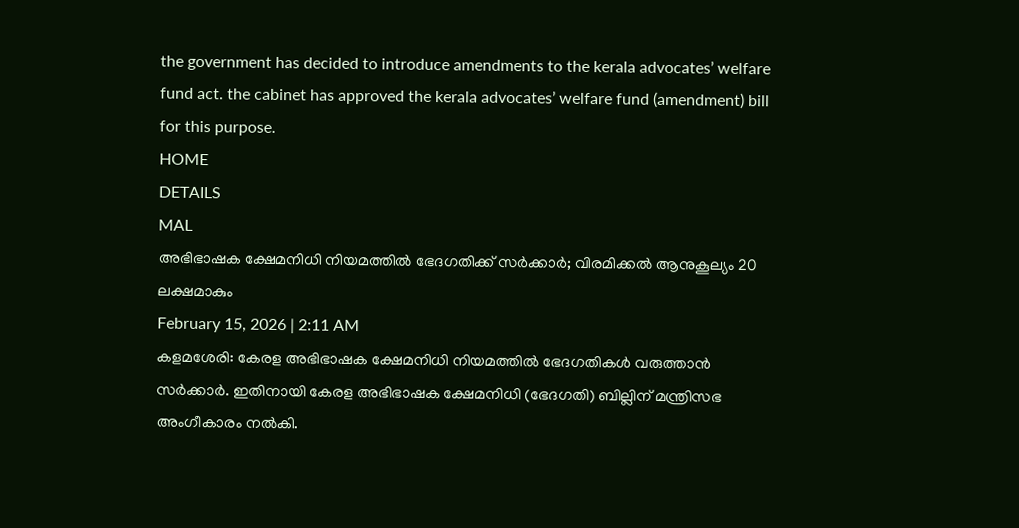the government has decided to introduce amendments to the kerala advocates’ welfare fund act. the cabinet has approved the kerala advocates’ welfare fund (amendment) bill for this purpose.
HOME
DETAILS
MAL
അഭിഭാഷക ക്ഷേമനിധി നിയമത്തിൽ ഭേദഗതിക്ക് സർക്കാർ; വിരമിക്കൽ ആനുകൂല്യം 20 ലക്ഷമാകും
February 15, 2026 | 2:11 AM
കളമശേരി: കേരള അഭിഭാഷക ക്ഷേമനിധി നിയമത്തിൽ ഭേദഗതികൾ വരുത്താൻ സർക്കാർ. ഇതിനായി കേരള അഭിഭാഷക ക്ഷേമനിധി (ഭേദഗതി) ബില്ലിന് മന്ത്രിസഭ അംഗീകാരം നൽകി.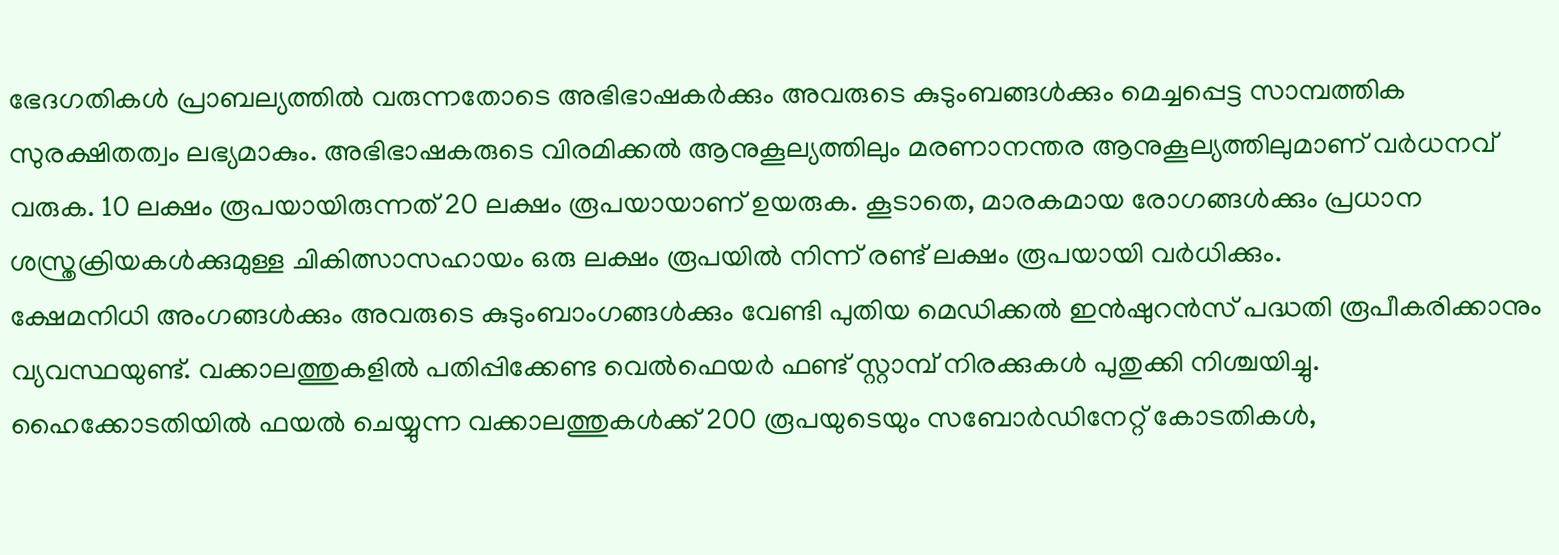ഭേദഗതികൾ പ്രാബല്യത്തിൽ വരുന്നതോടെ അഭിഭാഷകർക്കും അവരുടെ കുടുംബങ്ങൾക്കും മെച്ചപ്പെട്ട സാമ്പത്തിക സുരക്ഷിതത്വം ലഭ്യമാകും. അഭിഭാഷകരുടെ വിരമിക്കൽ ആനുകൂല്യത്തിലും മരണാനന്തര ആനുകൂല്യത്തിലുമാണ് വർധനവ് വരുക. 10 ലക്ഷം രൂപയായിരുന്നത് 20 ലക്ഷം രൂപയായാണ് ഉയരുക. കൂടാതെ, മാരകമായ രോഗങ്ങൾക്കും പ്രധാന ശസ്ത്രക്രിയകൾക്കുമുള്ള ചികിത്സാസഹായം ഒരു ലക്ഷം രൂപയിൽ നിന്ന് രണ്ട് ലക്ഷം രൂപയായി വർധിക്കും.
ക്ഷേമനിധി അംഗങ്ങൾക്കും അവരുടെ കുടുംബാംഗങ്ങൾക്കും വേണ്ടി പുതിയ മെഡിക്കൽ ഇൻഷുറൻസ് പദ്ധതി രൂപീകരിക്കാനും വ്യവസ്ഥയുണ്ട്. വക്കാലത്തുകളിൽ പതിപ്പിക്കേണ്ട വെൽഫെയർ ഫണ്ട് സ്റ്റാമ്പ് നിരക്കുകൾ പുതുക്കി നിശ്ചയിച്ചു. ഹൈക്കോടതിയിൽ ഫയൽ ചെയ്യുന്ന വക്കാലത്തുകൾക്ക് 200 രൂപയുടെയും സബോർഡിനേറ്റ് കോടതികൾ,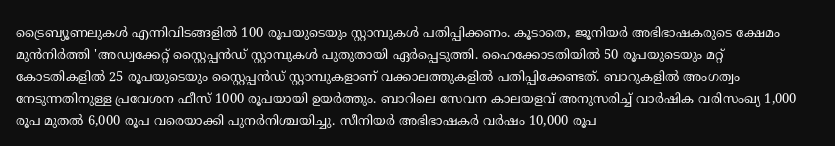ട്രൈബ്യൂണലുകൾ എന്നിവിടങ്ങളിൽ 100 രൂപയുടെയും സ്റ്റാമ്പുകൾ പതിപ്പിക്കണം. കൂടാതെ, ജൂനിയർ അഭിഭാഷകരുടെ ക്ഷേമം മുൻനിർത്തി 'അഡ്വക്കേറ്റ് സ്റ്റൈപ്പൻഡ് സ്റ്റാമ്പുകൾ പുതുതായി ഏർപ്പെടുത്തി. ഹൈക്കോടതിയിൽ 50 രൂപയുടെയും മറ്റ് കോടതികളിൽ 25 രൂപയുടെയും സ്റ്റൈപ്പൻഡ് സ്റ്റാമ്പുകളാണ് വക്കാലത്തുകളിൽ പതിപ്പിക്കേണ്ടത്. ബാറുകളിൽ അംഗത്വം നേടുന്നതിനുള്ള പ്രവേശന ഫീസ് 1000 രൂപയായി ഉയർത്തും. ബാറിലെ സേവന കാലയളവ് അനുസരിച്ച് വാർഷിക വരിസംഖ്യ 1,000 രൂപ മുതൽ 6,000 രൂപ വരെയാക്കി പുനർനിശ്ചയിച്ചു. സീനിയർ അഭിഭാഷകർ വർഷം 10,000 രൂപ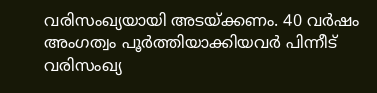വരിസംഖ്യയായി അടയ്ക്കണം. 40 വർഷം അംഗത്വം പൂർത്തിയാക്കിയവർ പിന്നീട് വരിസംഖ്യ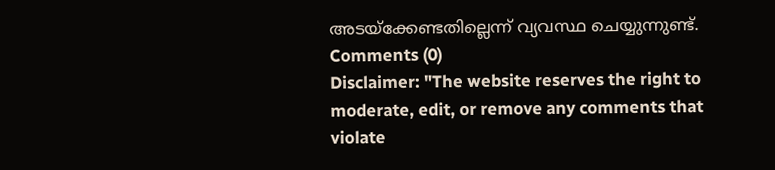അടയ്ക്കേണ്ടതില്ലെന്ന് വ്യവസ്ഥ ചെയ്യുന്നുണ്ട്.
Comments (0)
Disclaimer: "The website reserves the right to moderate, edit, or remove any comments that violate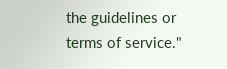the guidelines or terms of service."